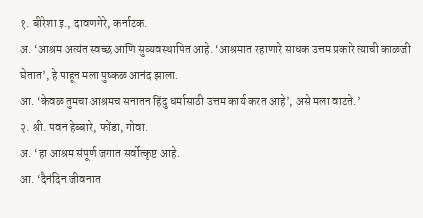१. बीरेशा इ., दावणगेरे, कर्नाटक.
अ. ‘आश्रम अत्यंत स्वच्छ आणि सुव्यवस्थापित आहे. ‘आश्रमात रहाणारे साधक उत्तम प्रकारे त्याची काळजी घेतात’, हे पाहून मला पुष्कळ आनंद झाला.
आ. ‘केवळ तुमचा आश्रमच सनातन हिंदु धर्मासाठी उत्तम कार्य करत आहे’, असे मला वाटते.’
२. श्री. पवन हेब्बारे, फोंडा, गोवा.
अ. ‘हा आश्रम संपूर्ण जगात सर्वोत्कृष्ट आहे.
आ. ‘दैनंदिन जीवनात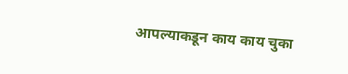आपल्याकडून काय काय चुका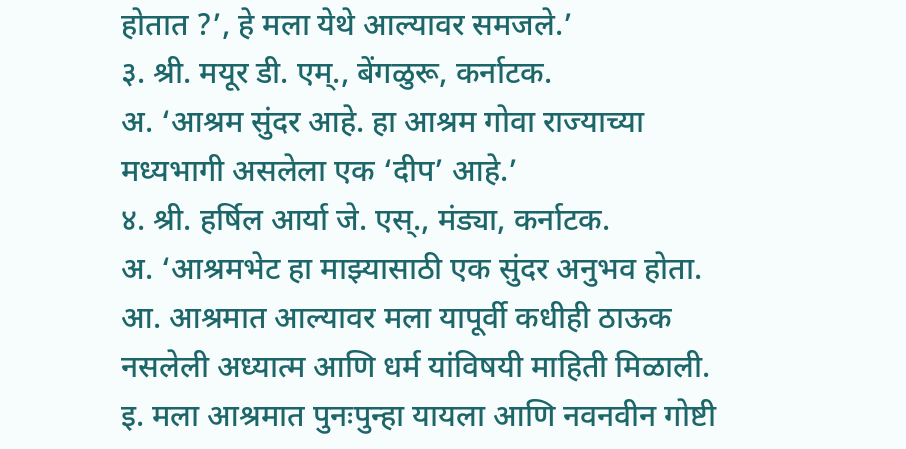होतात ?’, हे मला येथे आल्यावर समजले.’
३. श्री. मयूर डी. एम्., बेंगळुरू, कर्नाटक.
अ. ‘आश्रम सुंदर आहे. हा आश्रम गोवा राज्याच्या मध्यभागी असलेला एक ‘दीप’ आहे.’
४. श्री. हर्षिल आर्या जे. एस्., मंड्या, कर्नाटक.
अ. ‘आश्रमभेट हा माझ्यासाठी एक सुंदर अनुभव होता.
आ. आश्रमात आल्यावर मला यापूर्वी कधीही ठाऊक नसलेली अध्यात्म आणि धर्म यांविषयी माहिती मिळाली.
इ. मला आश्रमात पुनःपुन्हा यायला आणि नवनवीन गोष्टी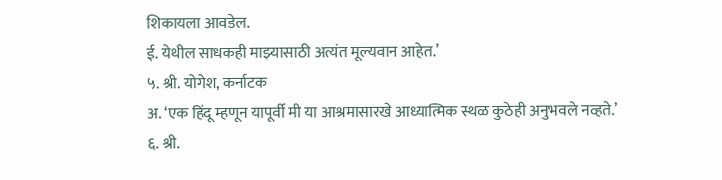शिकायला आवडेल.
ई. येथील साधकही माझ्यासाठी अत्यंत मूल्यवान आहेत.’
५. श्री. योगेश, कर्नाटक
अ. ‘एक हिंदू म्हणून यापूर्वी मी या आश्रमासारखे आध्यात्मिक स्थळ कुठेही अनुभवले नव्हते.’
६. श्री.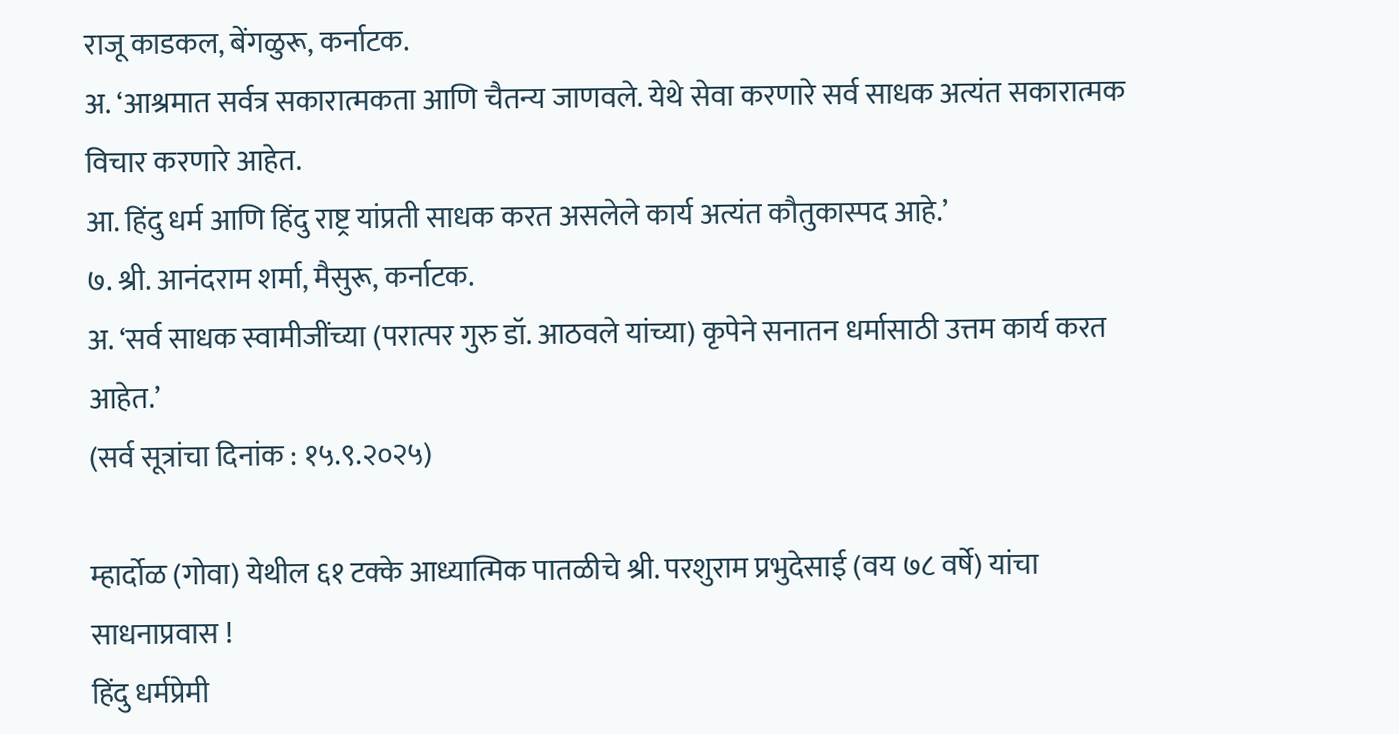राजू काडकल, बेंगळुरू, कर्नाटक.
अ. ‘आश्रमात सर्वत्र सकारात्मकता आणि चैतन्य जाणवले. येथे सेवा करणारे सर्व साधक अत्यंत सकारात्मक विचार करणारे आहेत.
आ. हिंदु धर्म आणि हिंदु राष्ट्र यांप्रती साधक करत असलेले कार्य अत्यंत कौतुकास्पद आहे.’
७. श्री. आनंदराम शर्मा, मैसुरू, कर्नाटक.
अ. ‘सर्व साधक स्वामीजींच्या (परात्पर गुरु डॉ. आठवले यांच्या) कृपेने सनातन धर्मासाठी उत्तम कार्य करत आहेत.’
(सर्व सूत्रांचा दिनांक : १५.९.२०२५)

म्हार्दोळ (गोवा) येथील ६१ टक्के आध्यात्मिक पातळीचे श्री. परशुराम प्रभुदेसाई (वय ७८ वर्षे) यांचा साधनाप्रवास !
हिंदु धर्मप्रेमी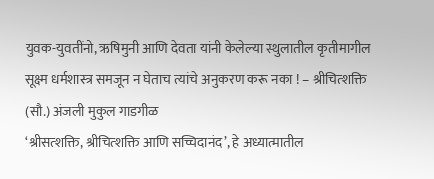युवक-युवतींनो, ऋषिमुनी आणि देवता यांनी केलेल्या स्थुलातील कृतीमागील सूक्ष्म धर्मशास्त्र समजून न घेताच त्यांचे अनुकरण करू नका ! – श्रीचित्शक्ति (सौ.) अंजली मुकुल गाडगीळ
‘श्रीसत्शक्ति, श्रीचित्शक्ति आणि सच्चिदानंद’, हे अध्यात्मातील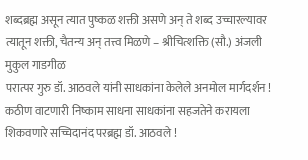शब्दब्रह्म असून त्यात पुष्कळ शक्ती असणे अन् ते शब्द उच्चारल्यावर त्यातून शक्ती, चैतन्य अन् तत्त्व मिळणे – श्रीचित्शक्ति (सौ.) अंजली मुकुल गाडगीळ
परात्पर गुरु डॉ. आठवले यांनी साधकांना केलेले अनमोल मार्गदर्शन !
कठीण वाटणारी निष्काम साधना साधकांना सहजतेने करायला शिकवणारे सच्चिदानंद परब्रह्म डॉ. आठवले !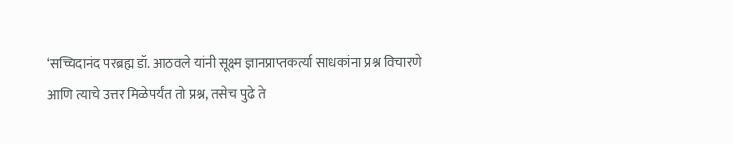‘सच्चिदानंद परब्रह्म डॉ. आठवले यांनी सूक्ष्म ज्ञानप्राप्तकर्त्या साधकांना प्रश्न विचारणे आणि त्याचे उत्तर मिळेपर्यंत तो प्रश्न, तसेच पुढे ते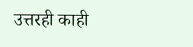उत्तरही काही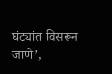घंट्यांत विसरून जाणे’,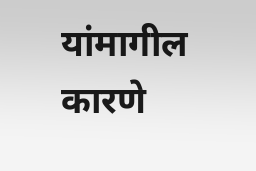यांमागील कारणे